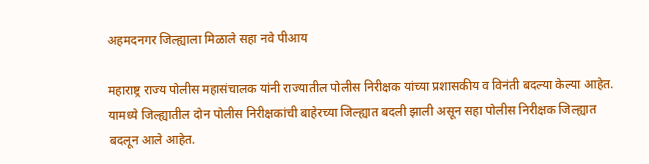अहमदनगर जिल्ह्याला मिळाले सहा नवे पीआय

महाराष्ट्र राज्य पोलीस महासंचालक यांनी राज्यातील पोलीस निरीक्षक यांच्या प्रशासकीय व विनंती बदल्या केल्या आहेत. यामध्ये जिल्ह्यातील दोन पोलीस निरीक्षकांची बाहेरच्या जिल्ह्यात बदली झाली असून सहा पोलीस निरीक्षक जिल्ह्यात बदलून आले आहेत.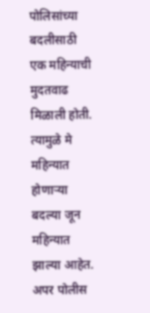पोलिसांच्या बदलीसाठी एक महिन्याची मुदतवाढ मिळाली होती. त्यामुळे मे महिन्यात होणार्‍या बदल्या जून महिन्यात झाल्या आहेत. अपर पोलीस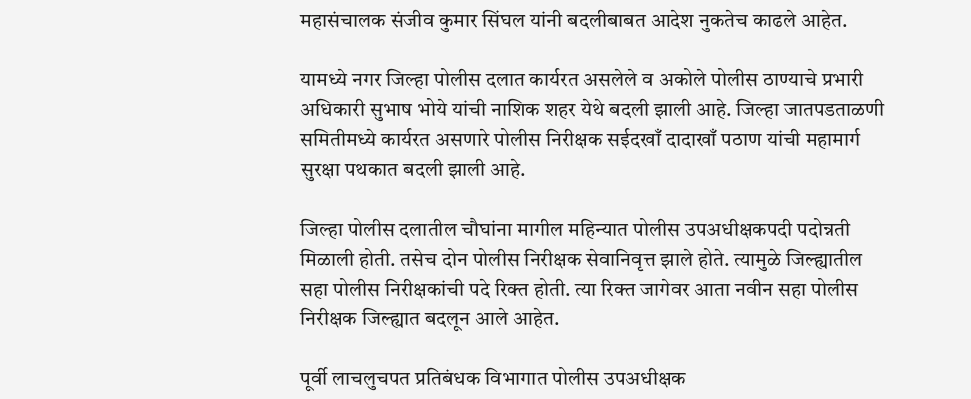महासंचालक संजीव कुमार सिंघल यांनी बदलीबाबत आदेश नुकतेच काढले आहेत.

यामध्ये नगर जिल्हा पोलीस दलात कार्यरत असलेले व अकोले पोलीस ठाण्याचे प्रभारी अधिकारी सुभाष भोये यांची नाशिक शहर येथे बदली झाली आहे. जिल्हा जातपडताळणी समितीमध्ये कार्यरत असणारे पोलीस निरीक्षक सईदखाँ दादाखाँ पठाण यांची महामार्ग सुरक्षा पथकात बदली झाली आहे.

जिल्हा पोलीस दलातील चौघांना मागील महिन्यात पोलीस उपअधीक्षकपदी पदोन्नती मिळाली होती. तसेच दोन पोलीस निरीक्षक सेवानिवृत्त झाले होते. त्यामुळे जिल्ह्यातील सहा पोलीस निरीक्षकांची पदे रिक्त होती. त्या रिक्त जागेवर आता नवीन सहा पोलीस निरीक्षक जिल्ह्यात बदलून आले आहेत.

पूर्वी लाचलुचपत प्रतिबंधक विभागात पोलीस उपअधीक्षक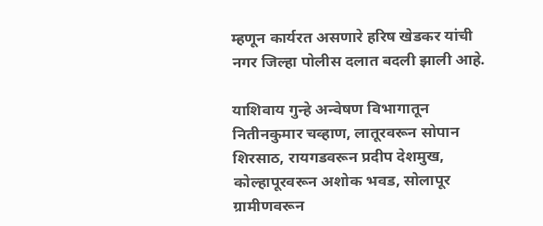म्हणून कार्यरत असणारे हरिष खेडकर यांची नगर जिल्हा पोलीस दलात बदली झाली आहे.

याशिवाय गुन्हे अन्वेषण विभागातून नितीनकुमार चव्हाण, लातूरवरून सोपान शिरसाठ, रायगडवरून प्रदीप देशमुख, कोल्हापूरवरून अशोक भवड, सोलापूर ग्रामीणवरून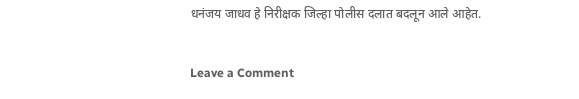धनंजय जाधव हे निरीक्षक जिल्हा पोलीस दलात बदलून आले आहेत.

Leave a Comment